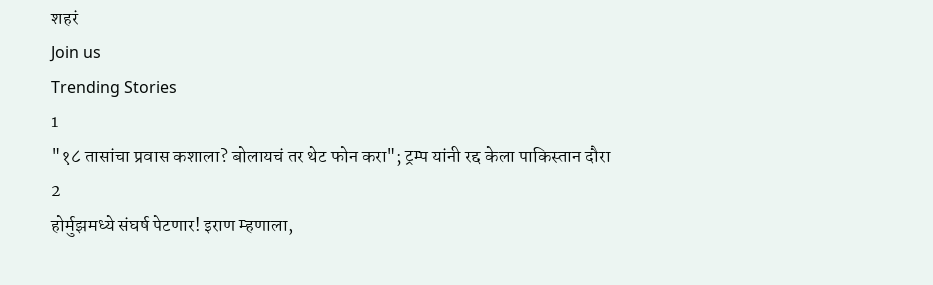शहरं
Join us
Trending Stories
1
"१८ तासांचा प्रवास कशाला? बोलायचं तर थेट फोन करा"; ट्रम्प यांनी रद्द केला पाकिस्तान दौरा
2
होर्मुझमध्ये संघर्ष पेटणार! इराण म्हणाला,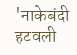'नाकेबंदी हटवली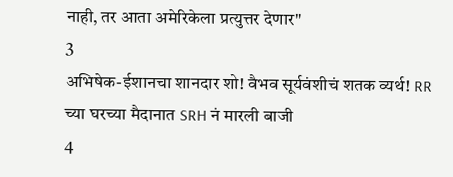नाही, तर आता अमेरिकेला प्रत्युत्तर देणार"
3
अभिषेक-ईशानचा शानदार शो! वैभव सूर्यवंशीचं शतक व्यर्थ! RR च्या घरच्या मैदानात SRH नं मारली बाजी
4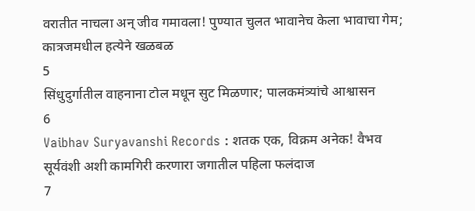वरातीत नाचला अन् जीव गमावला! पुण्यात चुलत भावानेच केला भावाचा गेम; कात्रजमधील हत्येने खळबळ
5
सिंधुदुर्गातील वाहनाना टोल मधून सुट मिळणार; पालकमंत्र्यांचे आश्वासन
6
Vaibhav Suryavanshi Records : शतक एक, विक्रम अनेक! वैभव सूर्यवंशी अशी कामगिरी करणारा जगातील पहिला फलंदाज
7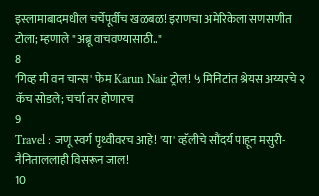इस्लामाबादमधील चर्चेपूर्वीच खळबळ! इराणचा अमेरिकेला सणसणीत टोला; म्हणाले "अब्रू वाचवण्यासाठी.."
8
'गिव्ह मी वन चान्स' फेम Karun Nair ट्रोल! ५ मिनिटांत श्रेयस अय्यरचे २ कॅच सोडले; चर्चा तर होणारच
9
Travel : जणू स्वर्ग पृथ्वीवरच आहे! 'या' व्हॅलीचे सौंदर्य पाहून मसुरी-नैनिताललाही विसरून जाल!
10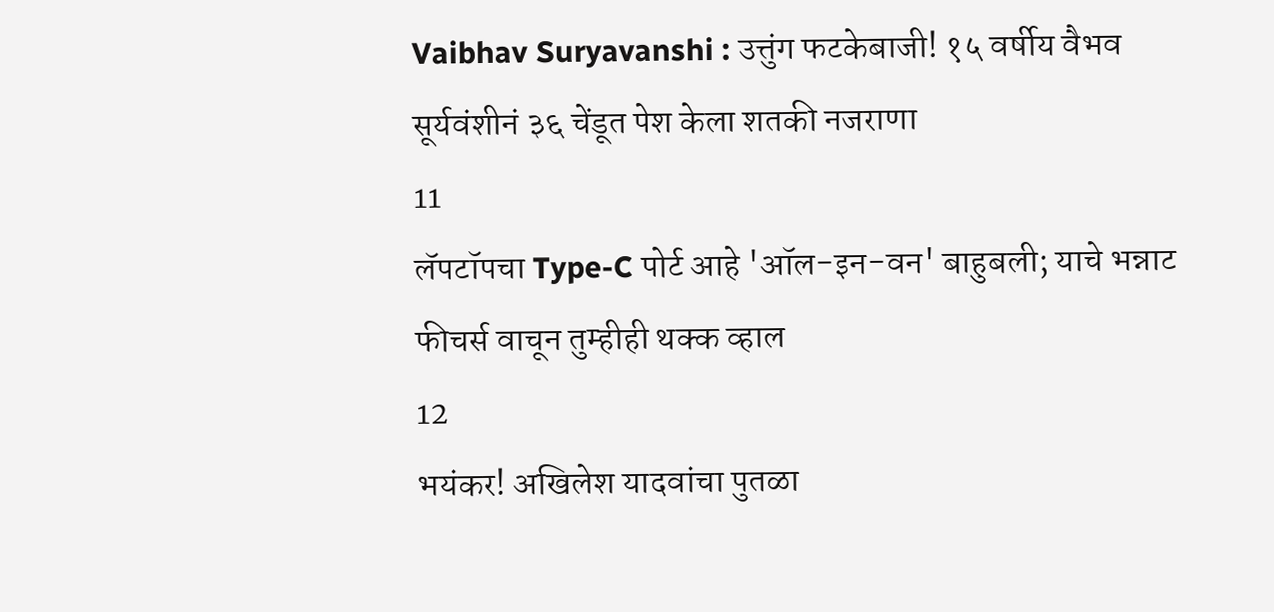Vaibhav Suryavanshi : उत्तुंग फटकेबाजी! १५ वर्षीय वैभव सूर्यवंशीनं ३६ चेंडूत पेश केला शतकी नजराणा
11
लॅपटॉपचा Type-C पोर्ट आहे 'ऑल-इन-वन' बाहुबली; याचे भन्नाट फीचर्स वाचून तुम्हीही थक्क व्हाल
12
भयंकर! अखिलेश यादवांचा पुतळा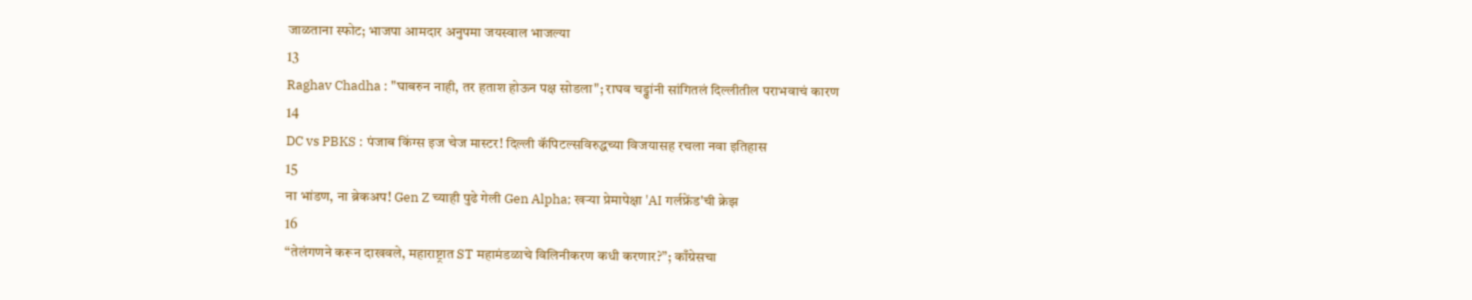जाळताना स्फोट; भाजपा आमदार अनुपमा जयस्वाल भाजल्या
13
Raghav Chadha : "घाबरुन नाही, तर हताश होऊन पक्ष सोडला"; राघव चड्ढांनी सांगितलं दिल्लीतील पराभवाचं कारण
14
DC vs PBKS : पंजाब किंग्स इज चेज मास्टर! दिल्ली कॅपिटल्सविरुद्धच्या विजयासह रचला नवा इतिहास
15
ना भांडण, ना ब्रेकअप! Gen Z च्याही पुढे गेली Gen Alpha; खऱ्या प्रेमापेक्षा 'AI गर्लफ्रेंड'ची क्रेझ
16
“तेलंगणने करून दाखवले, महाराष्ट्रात ST महामंडळाचे विलिनीकरण कधी करणार?”; काँग्रेसचा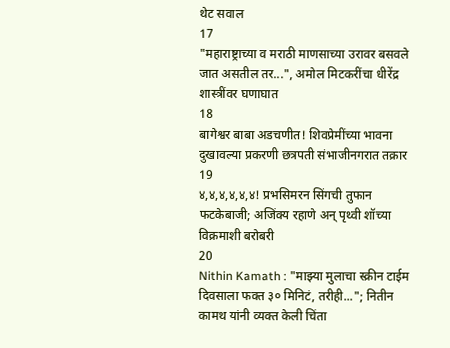थेट सवाल
17
"महाराष्ट्राच्या व मराठी माणसाच्या उरावर बसवले जात असतील तर...", अमोल मिटकरींचा धीरेंद्र शास्त्रींवर घणाघात
18
बागेश्वर बाबा अडचणीत! शिवप्रेमींच्या भावना दुखावल्या प्रकरणी छत्रपती संभाजीनगरात तक्रार
19
४,४,४,४,४,४! प्रभसिमरन सिंगची तुफान फटकेबाजी; अजिंक्य रहाणे अन् पृथ्वी शॉच्या विक्रमाशी बरोबरी
20
Nithin Kamath : "माझ्या मुलाचा स्क्रीन टाईम दिवसाला फक्त ३० मिनिटं, तरीही..."; नितीन कामथ यांनी व्यक्त केली चिंता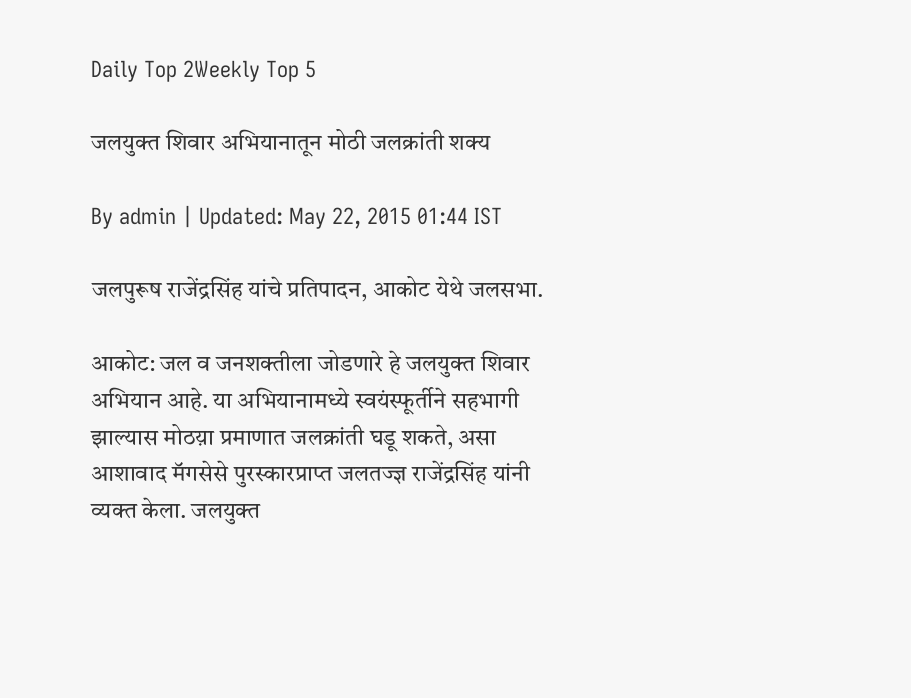Daily Top 2Weekly Top 5

जलयुक्त शिवार अभियानातून मोठी जलक्रांती शक्य

By admin | Updated: May 22, 2015 01:44 IST

जलपुरूष राजेंद्रसिंह यांचे प्रतिपादन, आकोट येथे जलसभा.

आकोट: जल व जनशक्तीला जोडणारे हे जलयुक्त शिवार अभियान आहे. या अभियानामध्ये स्वयंस्फूर्तीने सहभागी झाल्यास मोठय़ा प्रमाणात जलक्रांती घडू शकते, असा आशावाद मॅगसेसे पुरस्कारप्राप्त जलतज्ज्ञ राजेंद्रसिंह यांनी व्यक्त केला. जलयुक्त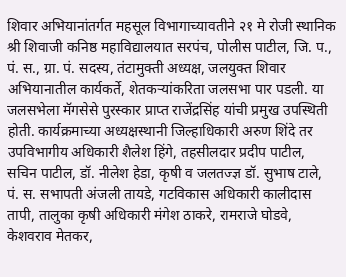शिवार अभियानांतर्गत महसूल विभागाच्यावतीने २१ मे रोजी स्थानिक श्री शिवाजी कनिष्ठ महाविद्यालयात सरपंच, पोलीस पाटील, जि. प., पं. स., ग्रा. पं. सदस्य, तंटामुक्ती अध्यक्ष, जलयुक्त शिवार अभियानातील कार्यकर्ते, शेतकर्‍यांकरिता जलसभा पार पडली. या जलसभेला मॅगसेसे पुरस्कार प्राप्त राजेंद्रसिंह यांची प्रमुख उपस्थिती होती. कार्यक्रमाच्या अध्यक्षस्थानी जिल्हाधिकारी अरुण शिंदे तर उपविभागीय अधिकारी शैलेश हिंगे, तहसीलदार प्रदीप पाटील, सचिन पाटील, डॉ. नीलेश हेडा, कृषी व जलतज्ज्ञ डॉ. सुभाष टाले, पं. स. सभापती अंजली तायडे, गटविकास अधिकारी कालीदास तापी, तालुका कृषी अधिकारी मंगेश ठाकरे, रामराजे घोडवे, केशवराव मेतकर,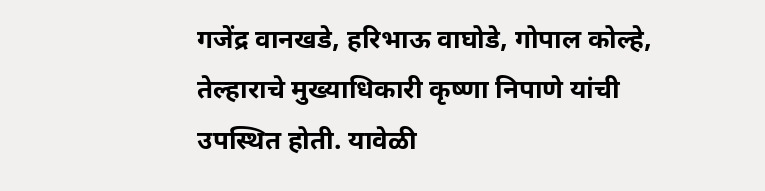गजेंद्र वानखडे, हरिभाऊ वाघोडे, गोपाल कोल्हे, तेल्हाराचे मुख्याधिकारी कृष्णा निपाणे यांची उपस्थित होती. यावेळी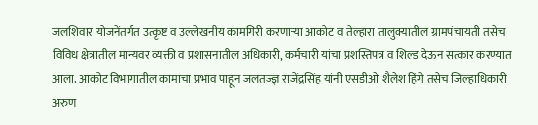जलशिवार योजनेंतर्गत उत्कृष्ट व उल्लेखनीय कामगिरी करणार्‍या आकोट व तेल्हारा तालुक्यातील ग्रामपंचायती तसेच विविध क्षेत्रातील मान्यवर व्यक्ती व प्रशासनातील अधिकारी, कर्मचारी यांचा प्रशस्तिपत्र व शिल्ड देऊन सत्कार करण्यात आला. आकोट विभागातील कामाचा प्रभाव पाहून जलतज्ज्ञ राजेंद्रसिंह यांनी एसडीओ शैलेश हिंगे तसेच जिल्हाधिकारी अरुण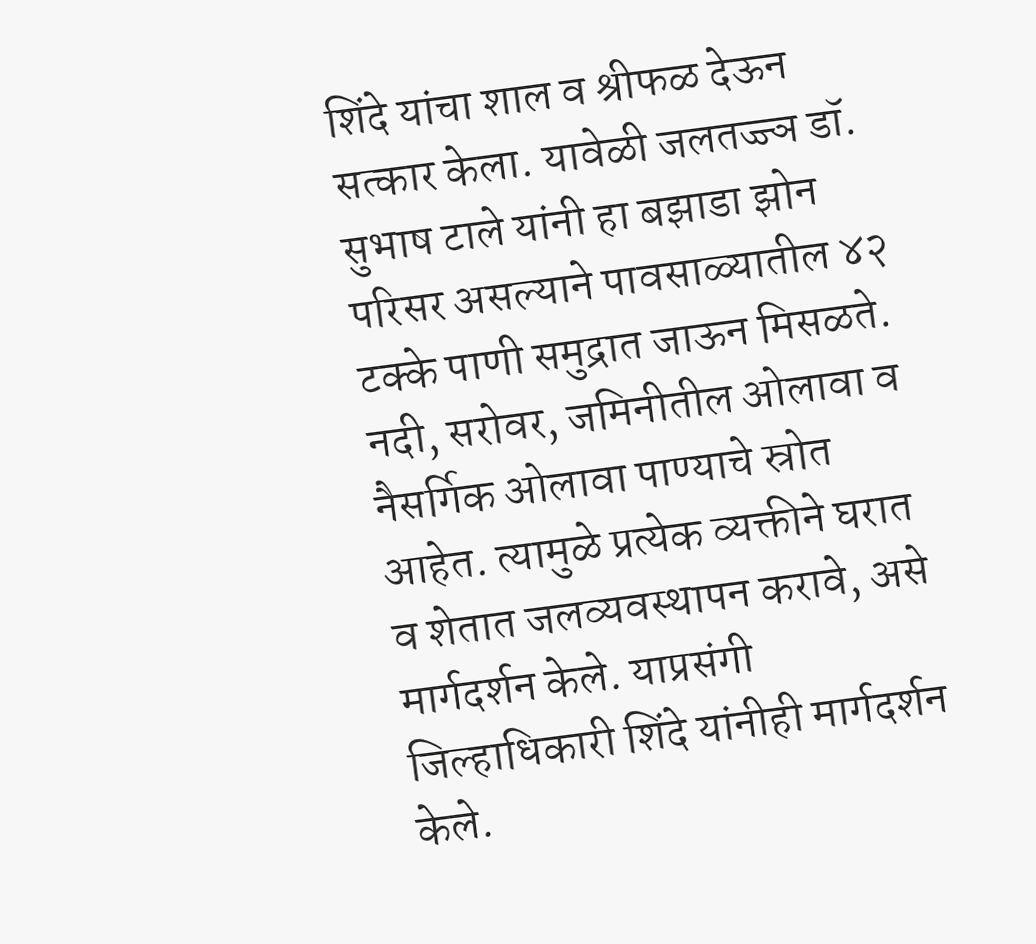शिंदे यांचा शाल व श्रीफळ देऊन सत्कार केला. यावेळी जलतज्ज्ञ डॉ. सुभाष टाले यांनी हा बझाडा झोन परिसर असल्याने पावसाळ्यातील ४२ टक्के पाणी समुद्रात जाऊन मिसळते. नदी, सरोवर, जमिनीतील ओलावा व नैसर्गिक ओलावा पाण्याचे स्रोत आहेत. त्यामुळे प्रत्येक व्यक्तीने घरात व शेतात जलव्यवस्थापन करावे, असे मार्गदर्शन केले. याप्रसंगी जिल्हाधिकारी शिंदे यांनीही मार्गदर्शन केले.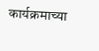कार्यक्रमाच्या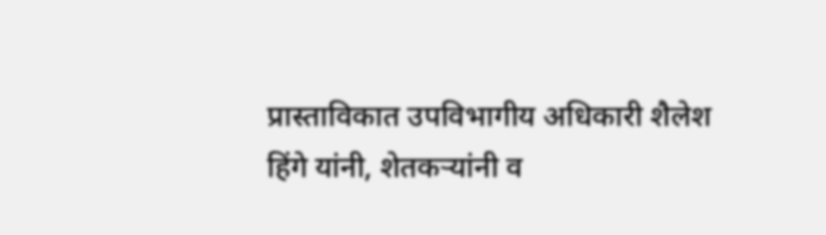प्रास्ताविकात उपविभागीय अधिकारी शैलेश हिंगे यांनी, शेतकर्‍यांनी व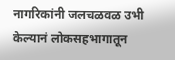नागरिकांनी जलचळवळ उभी केल्यानं लोकसहभागातून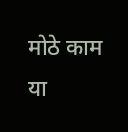मोठे काम या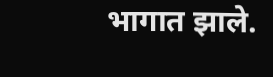भागात झाले.